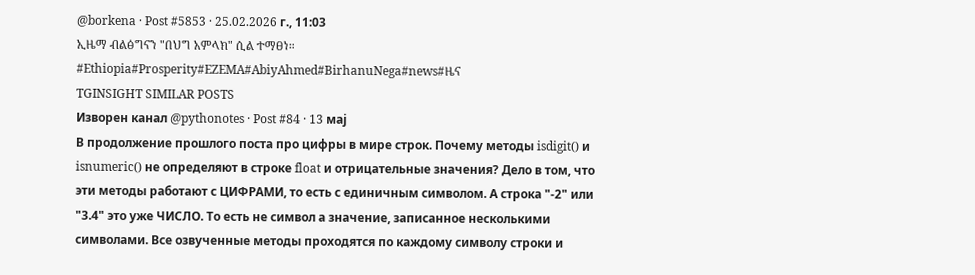@borkena · Post #5853 · 25.02.2026 г., 11:03
ኢዜማ ብልፅግናን "በህግ አምላክ" ሲል ተማፀነ። #Ethiopia#Prosperity#EZEMA#AbiyAhmed#BirhanuNega#news#ዜና
TGINSIGHT SIMILAR POSTS
Изворен канал @pythonotes · Post #84 · 13 мај
В продолжение прошлого поста про цифры в мире строк. Почему методы isdigit() и isnumeric() не определяют в строке float и отрицательные значения? Дело в том, что эти методы работают с ЦИФРАМИ, то есть с единичным символом. А строка "-2" или "3.4" это уже ЧИСЛО. То есть не символ а значение, записанное несколькими символами. Все озвученные методы проходятся по каждому символу строки и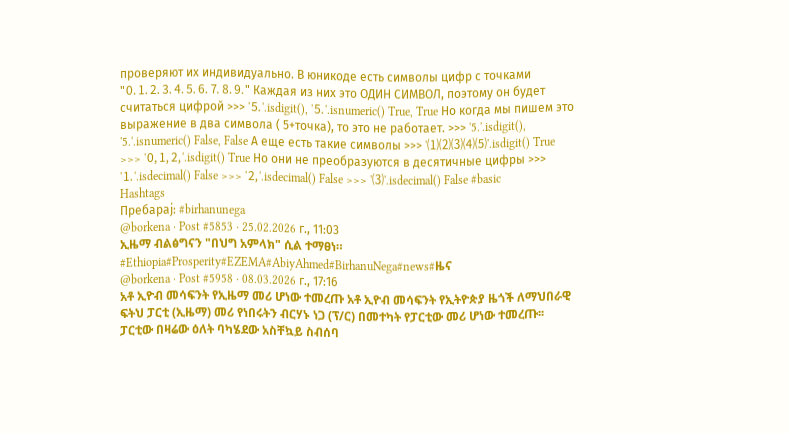проверяют их индивидуально. В юникоде есть символы цифр с точками "🄀⒈⒉⒊⒋⒌⒍⒎⒏⒐" Каждая из них это ОДИН СИМВОЛ, поэтому он будет считаться цифрой >>> '⒌'.isdigit(), '⒌'.isnumeric() True, True Но когда мы пишем это выражение в два символа ( 5+точка), то это не работает. >>> '5.'.isdigit(), '5.'.isnumeric() False, False А еще есть такие символы >>> '⑴⑵⑶⑷⑸'.isdigit() True >>> '🄁🄂🄃'.isdigit() True Но они не преобразуются в десятичные цифры >>> '⒈'.isdecimal() False >>> '🄃'.isdecimal() False >>> '⑶'.isdecimal() False #basic
Hashtags
Пребарај: #birhanunega
@borkena · Post #5853 · 25.02.2026 г., 11:03
ኢዜማ ብልፅግናን "በህግ አምላክ" ሲል ተማፀነ። #Ethiopia#Prosperity#EZEMA#AbiyAhmed#BirhanuNega#news#ዜና
@borkena · Post #5958 · 08.03.2026 г., 17:16
አቶ ኢዮብ መሳፍንት የኢዜማ መሪ ሆነው ተመረጡ አቶ ኢዮብ መሳፍንት የኢትዮጵያ ዜጎች ለማህበራዊ ፍትህ ፓርቲ (ኢዜማ) መሪ የነበሩትን ብርሃኑ ነጋ (ፕ/ር) በመተካት የፓርቲው መሪ ሆነው ተመረጡ፡፡ ፓርቲው በዛሬው ዕለት ባካሄደው አስቸኳይ ስብሰባ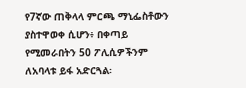የ7ኛው ጠቅላላ ምርጫ ማኒፌስቶውን ያስተዋወቀ ሲሆን፥ በቀጣይ የሚመራበትን 50 ፖሊሲዎችንም ለአባላቱ ይፋ አድርጓል፡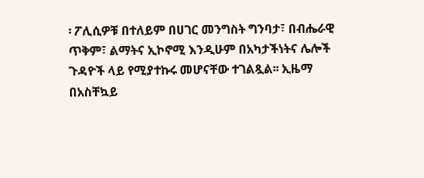፡ ፖሊሲዎቹ በተለይም በሀገር መንግስት ግንባታ፣ በብሔራዊ ጥቅም፣ ልማትና ኢኮኖሚ እንዲሁም በአካታችነትና ሌሎች ጉዳዮች ላይ የሚያተኩሩ መሆናቸው ተገልጿል፡፡ ኢዜማ በአስቸኳይ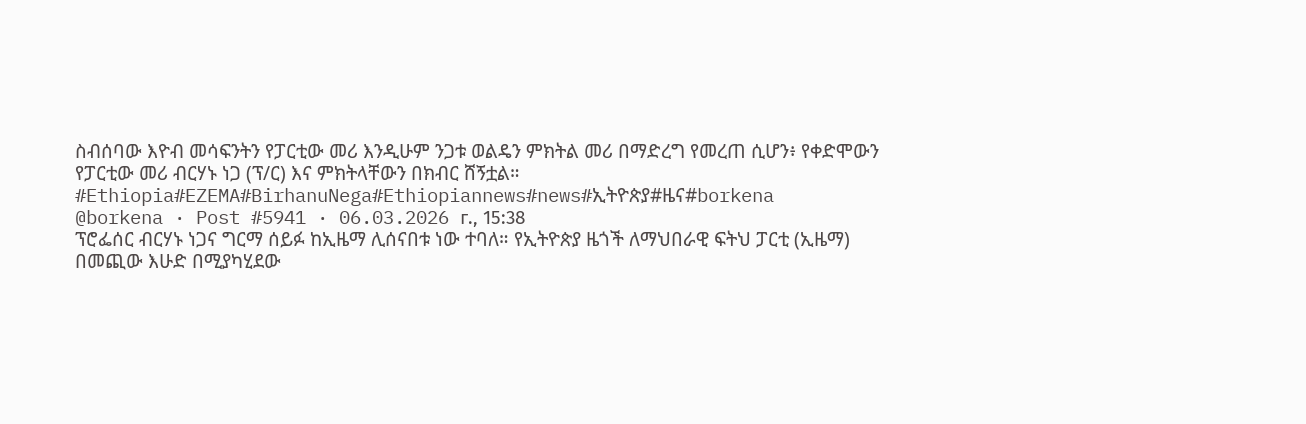ስብሰባው እዮብ መሳፍንትን የፓርቲው መሪ እንዲሁም ንጋቱ ወልዴን ምክትል መሪ በማድረግ የመረጠ ሲሆን፥ የቀድሞውን የፓርቲው መሪ ብርሃኑ ነጋ (ፕ/ር) እና ምክትላቸውን በክብር ሸኝቷል። #Ethiopia#EZEMA#BirhanuNega#Ethiopiannews#news#ኢትዮጵያ#ዜና#borkena
@borkena · Post #5941 · 06.03.2026 г., 15:38
ፕሮፌሰር ብርሃኑ ነጋና ግርማ ሰይፉ ከኢዜማ ሊሰናበቱ ነው ተባለ። የኢትዮጵያ ዜጎች ለማህበራዊ ፍትህ ፓርቲ (ኢዜማ) በመጪው እሁድ በሚያካሂደው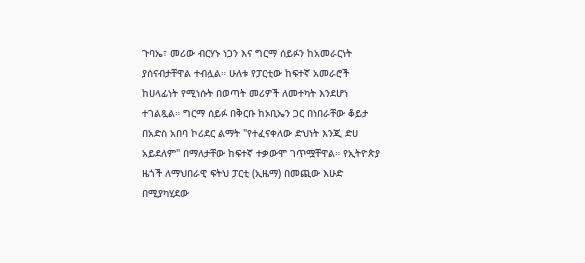ጉባኤ፣ መሪው ብርሃኑ ነጋን እና ግርማ ሰይፉን ከአመራርነት ያሰናብታቸዋል ተብሏል። ሁለቱ የፓርቲው ከፍተኛ አመራሮች ከሀላፊነት የሚነሱት በወጣት መሪዎች ለመተካት እንደሆነ ተገልጿል። ግርማ ሰይፉ በቅርቡ ከኦቢኤን ጋር በነበራቸው ቆይታ በአድስ አበባ ኮሪደር ልማት "የተፈናቀለው ድህነት እንጂ ድሀ አይደለም'' በማለታቸው ከፍተኛ ተቃውሞ ገጥሟቸዋል። የኢትዮጵያ ዜጎች ለማህበራዊ ፍትህ ፓርቲ (ኢዜማ) በመጪው እሁድ በሚያካሂደው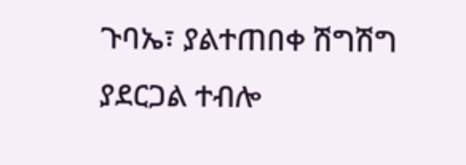ጉባኤ፣ ያልተጠበቀ ሽግሽግ ያደርጋል ተብሎ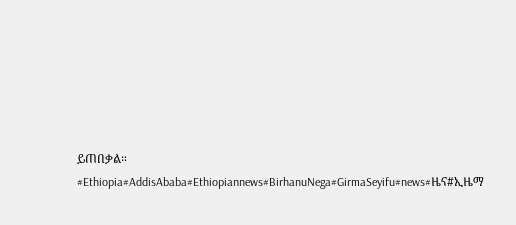ይጠበቃል። #Ethiopia#AddisAbaba#Ethiopiannews#BirhanuNega#GirmaSeyifu#news#ዜና#ኢዜማ